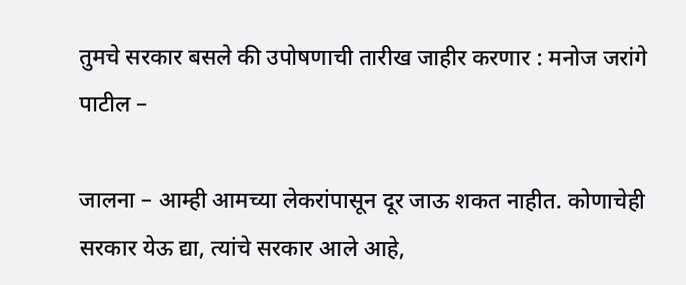तुमचे सरकार बसले की उपोषणाची तारीख जाहीर करणार : मनोज जरांगे पाटील –

जालना – आम्ही आमच्या लेकरांपासून दूर जाऊ शकत नाहीत. कोणाचेही सरकार येऊ द्या, त्यांचे सरकार आले आहे,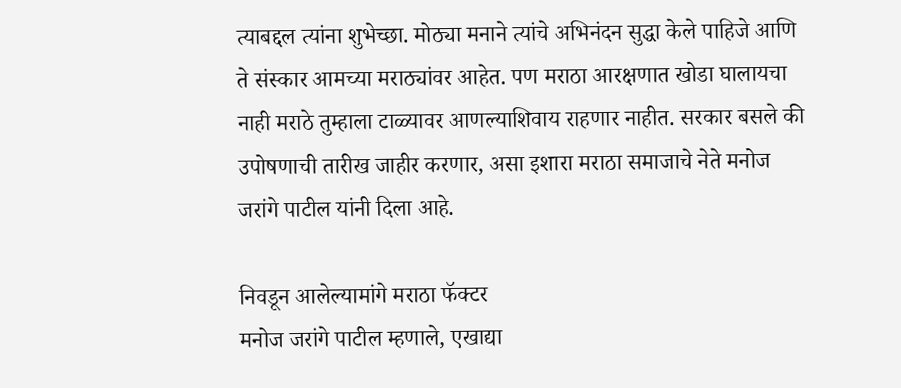त्याबद्दल त्यांना शुभेच्छा. मोठ्या मनाने त्यांचे अभिनंदन सुद्धा केले पाहिजे आणि ते संस्कार आमच्या मराठ्यांवर आहेत. पण मराठा आरक्षणात खोडा घालायचा नाही मराठे तुम्हाला टाळ्यावर आणल्याशिवाय राहणार नाहीत. सरकार बसले की उपोषणाची तारीख जाहीर करणार, असा इशारा मराठा समाजाचे नेते मनोज जरांगे पाटील यांनी दिला आहे.

निवडून आलेल्यामांगे मराठा फॅक्टर
मनोज जरांगे पाटील म्हणाले, एखाद्या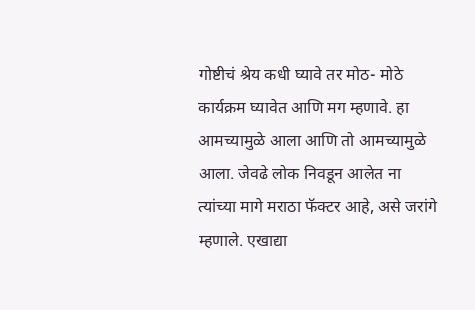गोष्टीचं श्रेय कधी घ्यावे तर मोठ- मोठे कार्यक्रम घ्यावेत आणि मग म्हणावे. हा आमच्यामुळे आला आणि तो आमच्यामुळे आला. जेवढे लोक निवडून आलेत ना त्यांच्या मागे मराठा फॅक्टर आहे, असे जरांगे म्हणाले. एखाद्या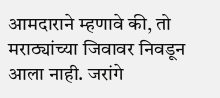आमदाराने म्हणावे की, तो मराठ्यांच्या जिवावर निवडून आला नाही. जरांगे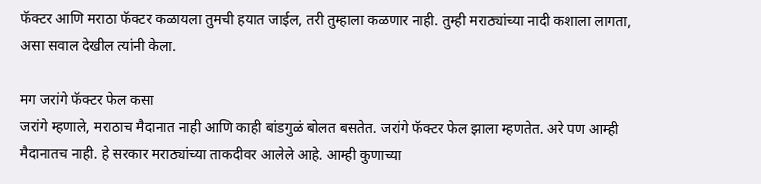फॅक्टर आणि मराठा फॅक्टर कळायला तुमची हयात जाईल, तरी तुम्हाला कळणार नाही. तुम्ही मराठ्यांच्या नादी कशाला लागता, असा सवाल देखील त्यांनी केला.

मग जरांगे फॅक्टर फेल कसा
जरांगे म्हणाले, मराठाच मैदानात नाही आणि काही बांडगुळं बोलत बसतेत. जरांगे फॅक्टर फेल झाला म्हणतेत. अरे पण आम्ही मैदानातच नाही. हे सरकार मराठ्यांच्या ताकदीवर आलेले आहे. आम्ही कुणाच्या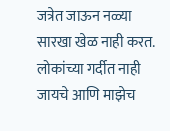जत्रेत जाऊन नळ्या सारखा खेळ नाही करत. लोकांच्या गर्दीत नाही जायचे आणि माझेच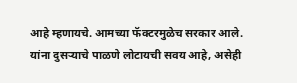आहे म्हणायचे. आमच्या फॅक्टरमुळेच सरकार आले. यांना दुसर्‍याचे पाळणे लोटायची सवय आहे, असेही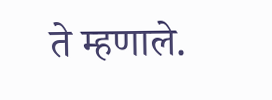ते म्हणाले.